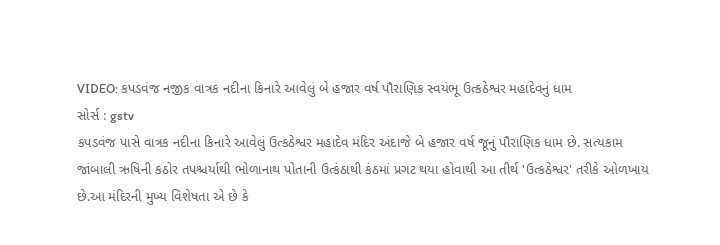VIDEO: કપડવંજ નજીક વાત્રક નદીના કિનારે આવેલું બે હજાર વર્ષ પૌરાણિક સ્વયંભૂ ઉત્કઠેશ્વર મહાદેવનું ધામ
સોર્સ : gstv
કપડવંજ પાસે વાત્રક નદીના કિનારે આવેલું ઉત્કઠેશ્વર મહાદેવ મંદિર અંદાજે બે હજાર વર્ષ જૂનું પૌરાણિક ધામ છે. સત્યકામ જાંબાલી ઋષિની કઠોર તપશ્ચર્યાથી ભોળાનાથ પોતાની ઉત્કંઠાથી કંઠમાં પ્રગટ થયા હોવાથી આ તીર્થ 'ઉત્કઠેશ્વર' તરીકે ઓળખાય છે.આ મંદિરની મુખ્ય વિશેષતા એ છે કે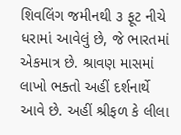શિવલિંગ જમીનથી ૩ ફૂટ નીચે ધરામાં આવેલું છે, જે ભારતમાં એકમાત્ર છે. શ્રાવણ માસમાં લાખો ભક્તો અહીં દર્શનાર્થે આવે છે. અહીં શ્રીફળ કે લીલા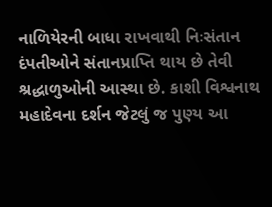નાળિયેરની બાધા રાખવાથી નિઃસંતાન દંપતીઓને સંતાનપ્રાપ્તિ થાય છે તેવી શ્રદ્ધાળુઓની આસ્થા છે. કાશી વિશ્વનાથ મહાદેવના દર્શન જેટલું જ પુણ્ય આ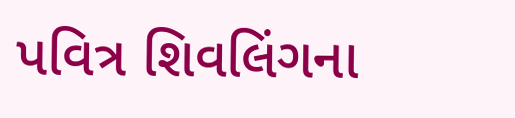પવિત્ર શિવલિંગના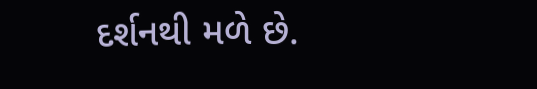દર્શનથી મળે છે.